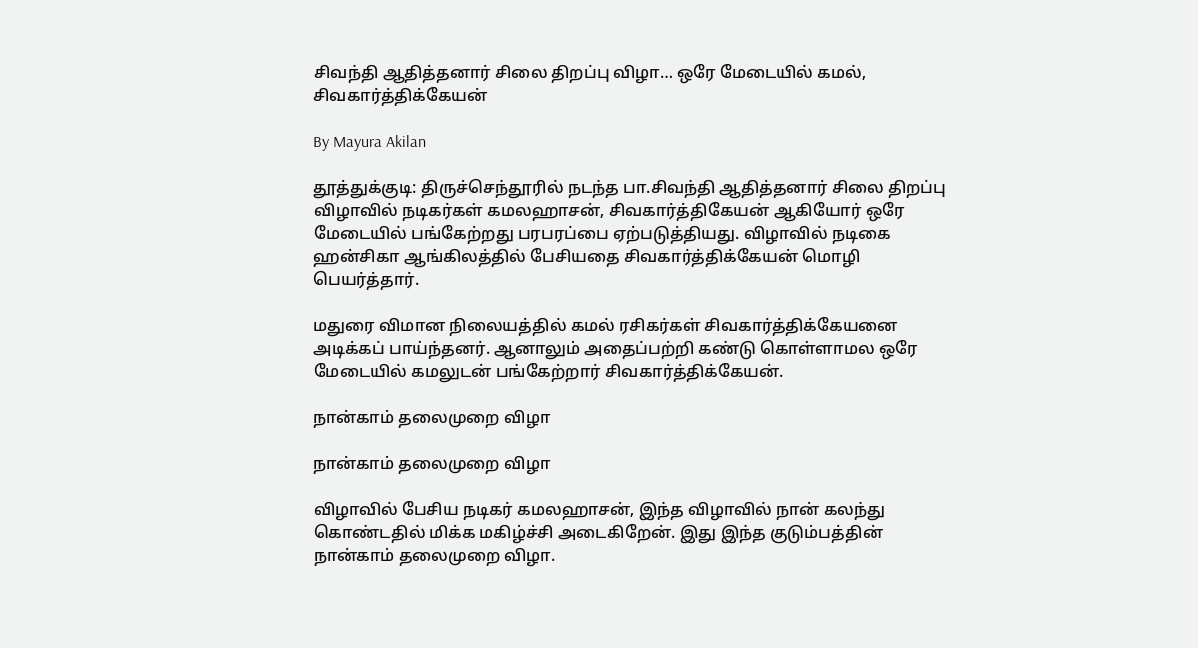சிவந்தி ஆதித்தனார் சிலை திறப்பு விழா… ஒரே மேடையில் கமல், சிவகார்த்திக்கேயன்

By Mayura Akilan

தூத்துக்குடி: திருச்செந்தூரில் நடந்த பா.சிவந்தி ஆதித்தனார் சிலை திறப்பு விழாவில் நடிகர்கள் கமலஹாசன், சிவகார்த்திகேயன் ஆகியோர் ஒரே மேடையில் பங்கேற்றது பரபரப்பை ஏற்படுத்தியது. விழாவில் நடிகை ஹன்சிகா ஆங்கிலத்தில் பேசியதை சிவகார்த்திக்கேயன் மொழி பெயர்த்தார்.

மதுரை விமான நிலையத்தில் கமல் ரசிகர்கள் சிவகார்த்திக்கேயனை அடிக்கப் பாய்ந்தனர். ஆனாலும் அதைப்பற்றி கண்டு கொள்ளாமல ஒரே மேடையில் கமலுடன் பங்கேற்றார் சிவகார்த்திக்கேயன்.

நான்காம் தலைமுறை விழா

நான்காம் தலைமுறை விழா

விழாவில் பேசிய நடிகர் கமலஹாசன், இந்த விழாவில் நான் கலந்து கொண்டதில் மிக்க மகிழ்ச்சி அடைகிறேன். இது இந்த குடும்பத்தின் நான்காம் தலைமுறை விழா.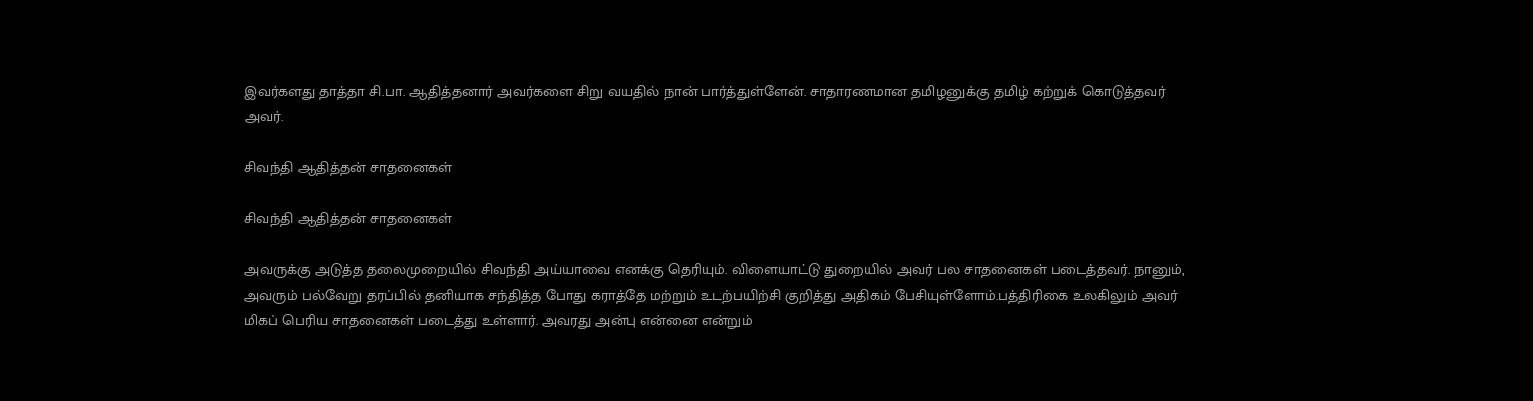இவர்களது தாத்தா சி.பா. ஆதித்தனார் அவர்களை சிறு வயதில் நான் பார்த்துள்ளேன். சாதாரணமான தமிழனுக்கு தமிழ் கற்றுக் கொடுத்தவர் அவர்.

சிவந்தி ஆதித்தன் சாதனைகள்

சிவந்தி ஆதித்தன் சாதனைகள்

அவருக்கு அடுத்த தலைமுறையில் சிவந்தி அய்யாவை எனக்கு தெரியும். விளையாட்டு துறையில் அவர் பல சாதனைகள் படைத்தவர். நானும், அவரும் பல்வேறு தரப்பில் தனியாக சந்தித்த போது கராத்தே மற்றும் உடற்பயிற்சி குறித்து அதிகம் பேசியுள்ளோம்.பத்திரிகை உலகிலும் அவர் மிகப் பெரிய சாதனைகள் படைத்து உள்ளார். அவரது அன்பு என்னை என்றும்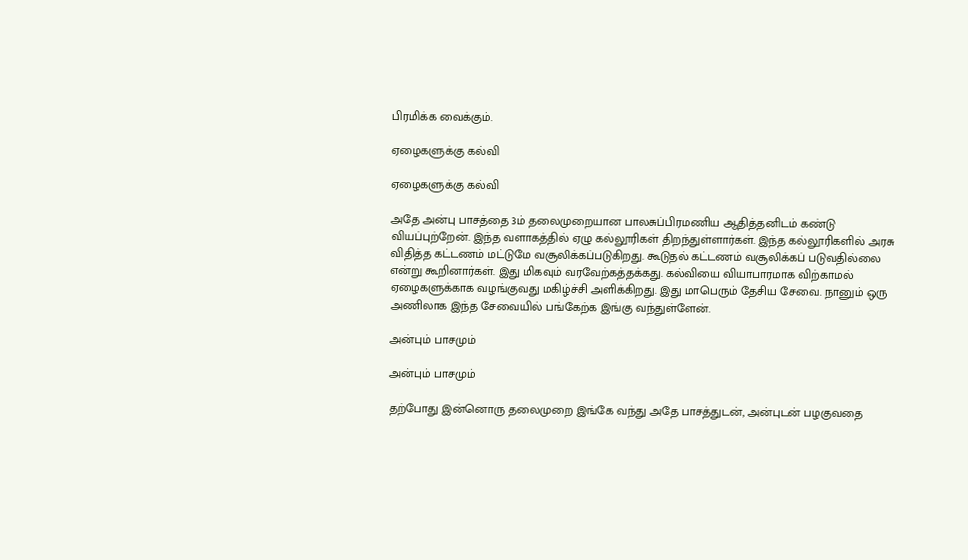பிரமிக்க வைக்கும்.

ஏழைகளுக்கு கல்வி

ஏழைகளுக்கு கல்வி

அதே அன்பு பாசத்தை 3ம் தலைமுறையான பாலசுப்பிரமணிய ஆதித்தனிடம் கண்டு வியப்புற்றேன். இந்த வளாகத்தில் ஏழு கல்லூரிகள் திறந்துள்ளார்கள். இந்த கல்லூரிகளில் அரசு விதித்த கட்டணம் மட்டுமே வசூலிக்கப்படுகிறது. கூடுதல் கட்டணம் வசூலிக்கப் படுவதில்லை என்று கூறினார்கள். இது மிகவும் வரவேற்கத்தக்கது. கல்வியை வியாபாரமாக விற்காமல் ஏழைகளுக்காக வழங்குவது மகிழ்ச்சி அளிக்கிறது. இது மாபெரும் தேசிய சேவை. நானும் ஒரு அணிலாக இந்த சேவையில் பங்கேற்க இங்கு வந்துள்ளேன்.

அன்பும் பாசமும்

அன்பும் பாசமும்

தற்போது இன்னொரு தலைமுறை இங்கே வந்து அதே பாசத்துடன், அன்புடன் பழகுவதை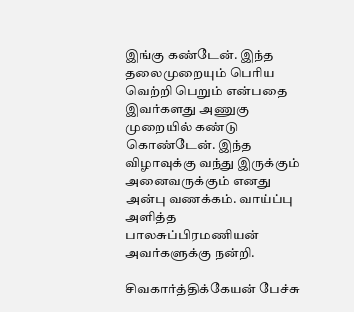இங்கு கண்டேன். இந்த தலைமுறையும் பெரிய வெற்றி பெறும் என்பதை இவர்களது அணுகு முறையில் கண்டு கொண்டேன். இந்த விழாவுக்கு வந்து இருக்கும் அனைவருக்கும் எனது அன்பு வணக்கம். வாய்ப்பு அளித்த பாலசுப்பிரமணியன் அவர்களுக்கு நன்றி.

சிவகார்த்திக்கேயன் பேச்சு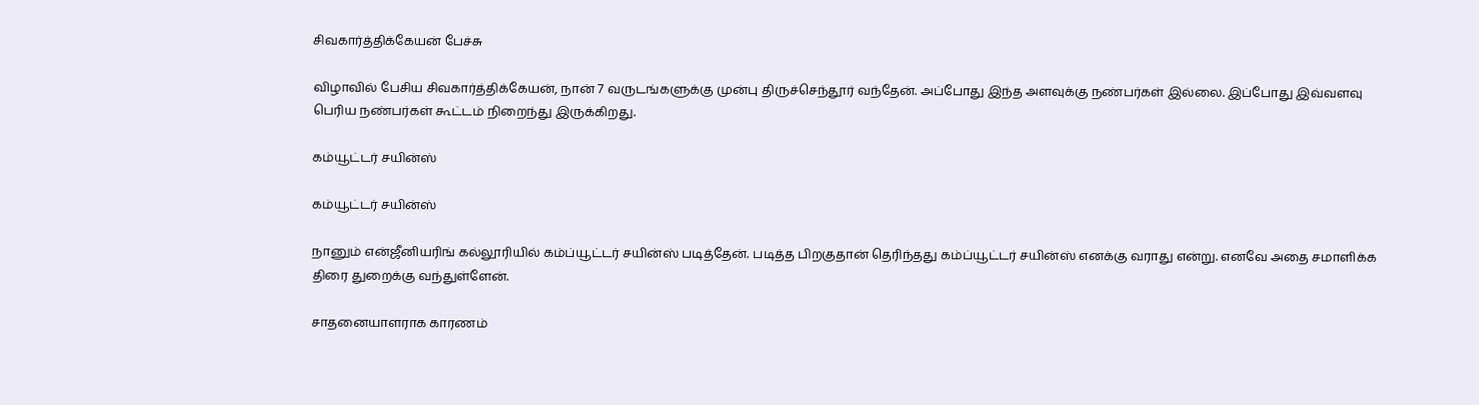சிவகார்த்திக்கேயன் பேச்சு

விழாவில் பேசிய சிவகார்த்திக்கேயன், நான் 7 வருடங்களுக்கு முன்பு திருச்செந்தூர் வந்தேன். அப்போது இந்த அளவுக்கு நண்பர்கள் இல்லை. இப்போது இவ்வளவு பெரிய நண்பர்கள் கூட்டம் நிறைந்து இருக்கிறது.

கம்யூட்டர் சயின்ஸ்

கம்யூட்டர் சயின்ஸ்

நானும் என்ஜீனியரிங் கல்லூரியில் கம்ப்யூட்டர் சயின்ஸ் படித்தேன். படித்த பிறகுதான் தெரிந்தது கம்ப்யூட்டர் சயின்ஸ் எனக்கு வராது என்று. எனவே அதை சமாளிக்க திரை துறைக்கு வந்துள்ளேன்.

சாதனையாளராக காரணம்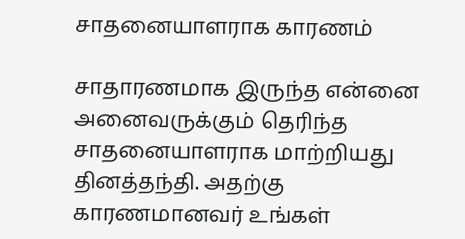சாதனையாளராக காரணம்

சாதாரணமாக இருந்த என்னை அனைவருக்கும் தெரிந்த சாதனையாளராக மாற்றியது தினத்தந்தி. அதற்கு காரணமானவர் உங்கள்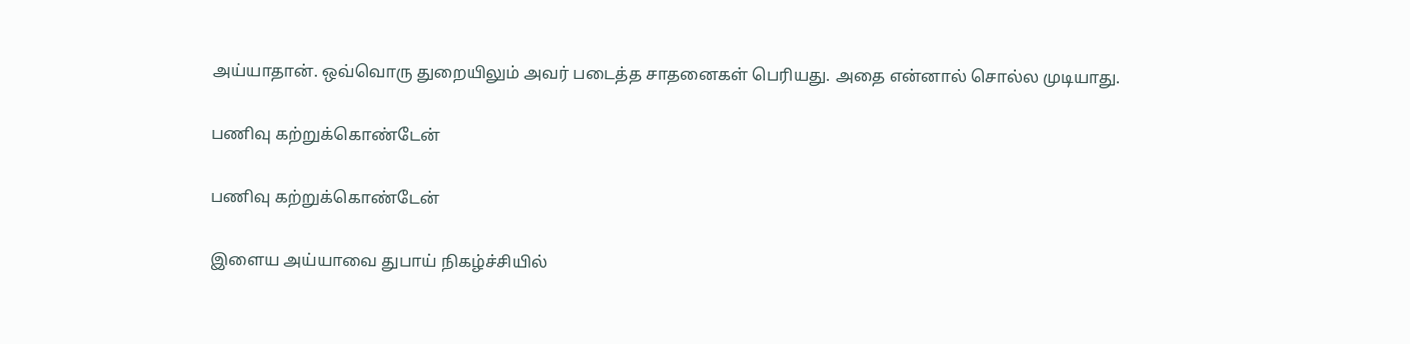அய்யாதான். ஒவ்வொரு துறையிலும் அவர் படைத்த சாதனைகள் பெரியது. அதை என்னால் சொல்ல முடியாது.

பணிவு கற்றுக்கொண்டேன்

பணிவு கற்றுக்கொண்டேன்

இளைய அய்யாவை துபாய் நிகழ்ச்சியில்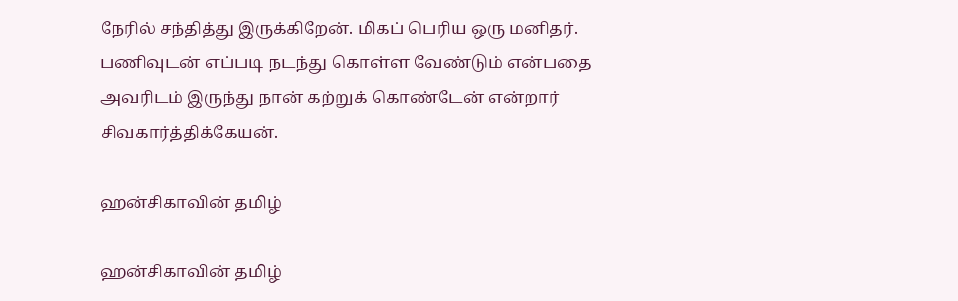நேரில் சந்தித்து இருக்கிறேன். மிகப் பெரிய ஒரு மனிதர். பணிவுடன் எப்படி நடந்து கொள்ள வேண்டும் என்பதை அவரிடம் இருந்து நான் கற்றுக் கொண்டேன் என்றார் சிவகார்த்திக்கேயன்.

ஹன்சிகாவின் தமிழ்

ஹன்சிகாவின் தமிழ்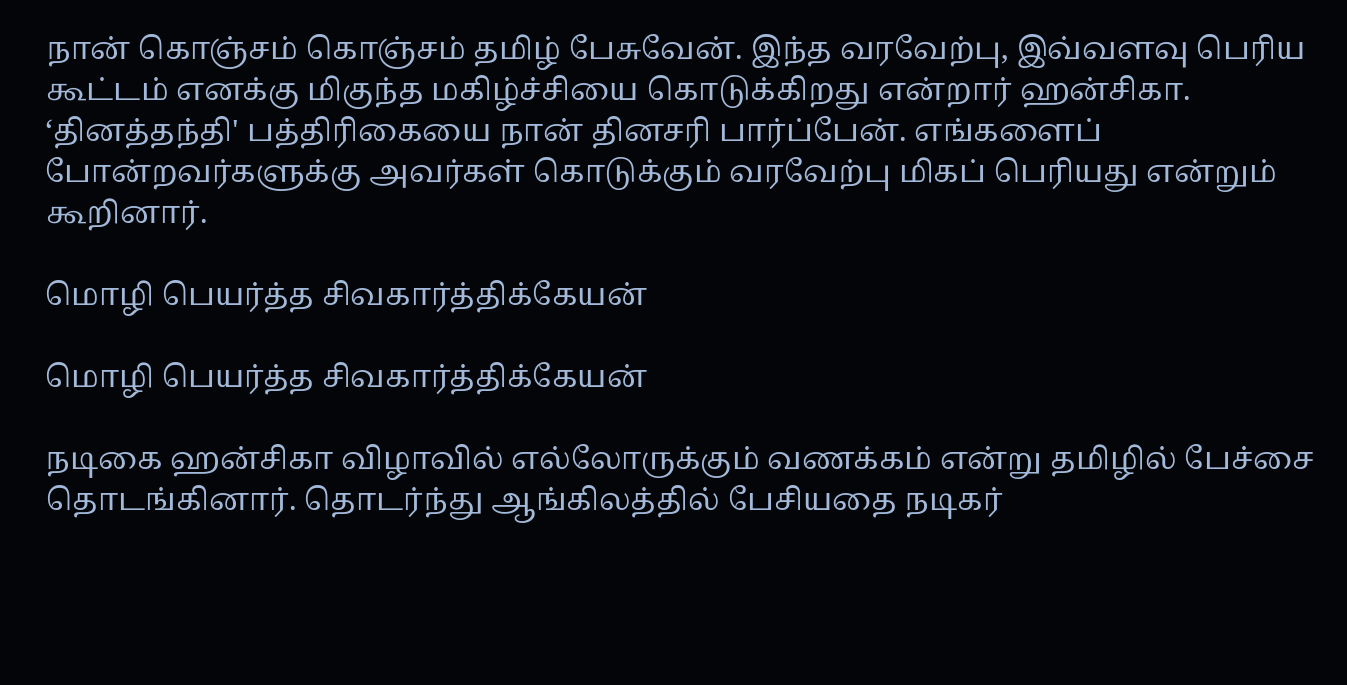நான் கொஞ்சம் கொஞ்சம் தமிழ் பேசுவேன். இந்த வரவேற்பு, இவ்வளவு பெரிய கூட்டம் எனக்கு மிகுந்த மகிழ்ச்சியை கொடுக்கிறது என்றார் ஹன்சிகா. ‘தினத்தந்தி' பத்திரிகையை நான் தினசரி பார்ப்பேன். எங்களைப் போன்றவர்களுக்கு அவர்கள் கொடுக்கும் வரவேற்பு மிகப் பெரியது என்றும் கூறினார்.

மொழி பெயர்த்த சிவகார்த்திக்கேயன்

மொழி பெயர்த்த சிவகார்த்திக்கேயன்

நடிகை ஹன்சிகா விழாவில் எல்லோருக்கும் வணக்கம் என்று தமிழில் பேச்சை தொடங்கினார். தொடர்ந்து ஆங்கிலத்தில் பேசியதை நடிகர்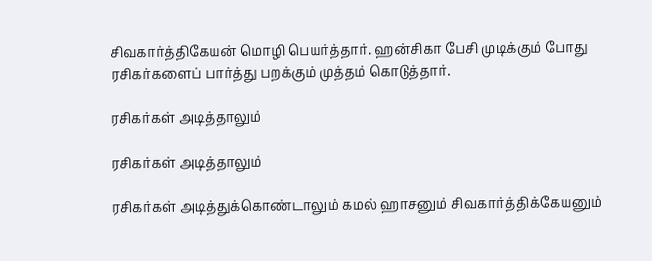சிவகார்த்திகேயன் மொழி பெயர்த்தார். ஹன்சிகா பேசி முடிக்கும் போது ரசிகர்களைப் பார்த்து பறக்கும் முத்தம் கொடுத்தார்.

ரசிகர்கள் அடித்தாலும்

ரசிகர்கள் அடித்தாலும்

ரசிகர்கள் அடித்துக்கொண்டாலும் கமல் ஹாசனும் சிவகார்த்திக்கேயனும்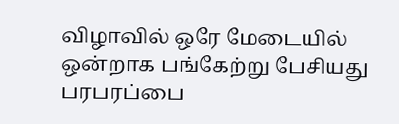விழாவில் ஒரே மேடையில் ஒன்றாக பங்கேற்று பேசியது பரபரப்பை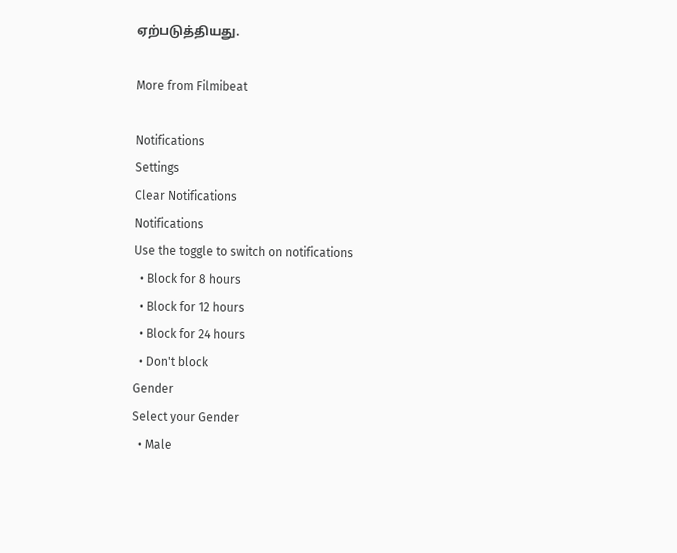ஏற்படுத்தியது.

More from Filmibeat

Notifications
Settings
Clear Notifications
Notifications
Use the toggle to switch on notifications
  • Block for 8 hours
  • Block for 12 hours
  • Block for 24 hours
  • Don't block
Gender
Select your Gender
  • Male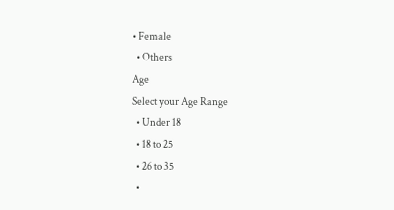• Female
  • Others
Age
Select your Age Range
  • Under 18
  • 18 to 25
  • 26 to 35
  •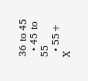36 to 45
  • 45 to 55
  • 55+
X